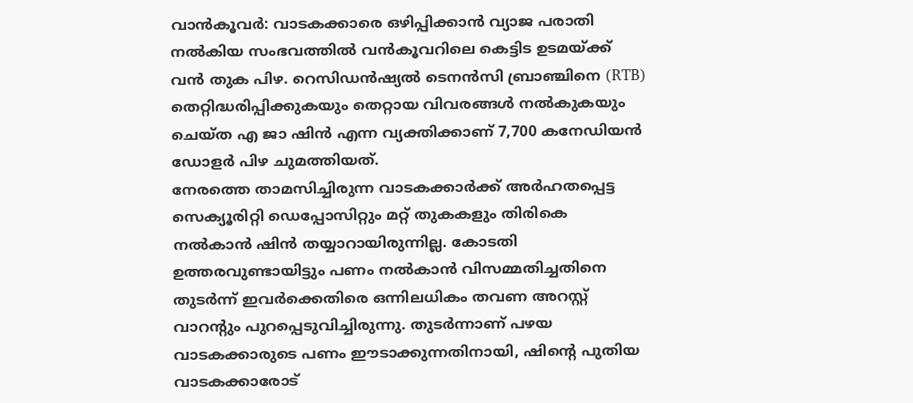വാൻകൂവർ: വാടകക്കാരെ ഒഴിപ്പിക്കാൻ വ്യാജ പരാതി നൽകിയ സംഭവത്തിൽ വൻകൂവറിലെ കെട്ടിട ഉടമയ്ക്ക് വൻ തുക പിഴ. റെസിഡൻഷ്യൽ ടെനൻസി ബ്രാഞ്ചിനെ (RTB) തെറ്റിദ്ധരിപ്പിക്കുകയും തെറ്റായ വിവരങ്ങൾ നൽകുകയും ചെയ്ത എ ജാ ഷിൻ എന്ന വ്യക്തിക്കാണ് 7,700 കനേഡിയൻ ഡോളർ പിഴ ചുമത്തിയത്.
നേരത്തെ താമസിച്ചിരുന്ന വാടകക്കാർക്ക് അർഹതപ്പെട്ട സെക്യൂരിറ്റി ഡെപ്പോസിറ്റും മറ്റ് തുകകളും തിരികെ നൽകാൻ ഷിൻ തയ്യാറായിരുന്നില്ല. കോടതി ഉത്തരവുണ്ടായിട്ടും പണം നൽകാൻ വിസമ്മതിച്ചതിനെ തുടർന്ന് ഇവർക്കെതിരെ ഒന്നിലധികം തവണ അറസ്റ്റ് വാറന്റും പുറപ്പെടുവിച്ചിരുന്നു. തുടർന്നാണ് പഴയ വാടകക്കാരുടെ പണം ഈടാക്കുന്നതിനായി, ഷിന്റെ പുതിയ വാടകക്കാരോട്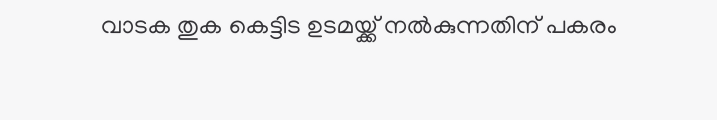വാടക തുക കെട്ടിട ഉടമയ്ക്ക് നൽകുന്നതിന് പകരം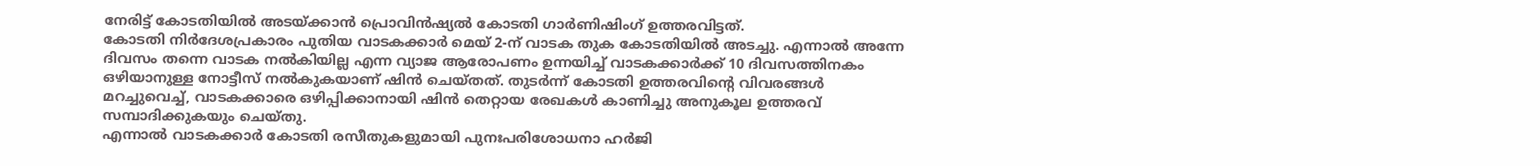നേരിട്ട് കോടതിയിൽ അടയ്ക്കാൻ പ്രൊവിൻഷ്യൽ കോടതി ഗാർണിഷിംഗ് ഉത്തരവിട്ടത്.
കോടതി നിർദേശപ്രകാരം പുതിയ വാടകക്കാർ മെയ് 2-ന് വാടക തുക കോടതിയിൽ അടച്ചു. എന്നാൽ അന്നേ ദിവസം തന്നെ വാടക നൽകിയില്ല എന്ന വ്യാജ ആരോപണം ഉന്നയിച്ച് വാടകക്കാർക്ക് 10 ദിവസത്തിനകം ഒഴിയാനുള്ള നോട്ടീസ് നൽകുകയാണ് ഷിൻ ചെയ്തത്. തുടർന്ന് കോടതി ഉത്തരവിന്റെ വിവരങ്ങൾ മറച്ചുവെച്ച്, വാടകക്കാരെ ഒഴിപ്പിക്കാനായി ഷിൻ തെറ്റായ രേഖകൾ കാണിച്ചു അനുകൂല ഉത്തരവ് സമ്പാദിക്കുകയും ചെയ്തു.
എന്നാൽ വാടകക്കാർ കോടതി രസീതുകളുമായി പുനഃപരിശോധനാ ഹർജി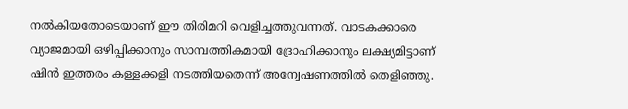നൽകിയതോടെയാണ് ഈ തിരിമറി വെളിച്ചത്തുവന്നത്. വാടകക്കാരെ വ്യാജമായി ഒഴിപ്പിക്കാനും സാമ്പത്തികമായി ദ്രോഹിക്കാനും ലക്ഷ്യമിട്ടാണ് ഷിൻ ഇത്തരം കള്ളക്കളി നടത്തിയതെന്ന് അന്വേഷണത്തിൽ തെളിഞ്ഞു.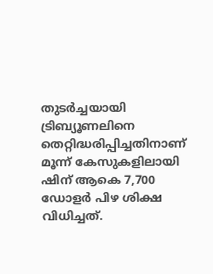തുടർച്ചയായി ട്രിബ്യൂണലിനെ തെറ്റിദ്ധരിപ്പിച്ചതിനാണ് മൂന്ന് കേസുകളിലായി ഷിന് ആകെ 7,700 ഡോളർ പിഴ ശിക്ഷ വിധിച്ചത്.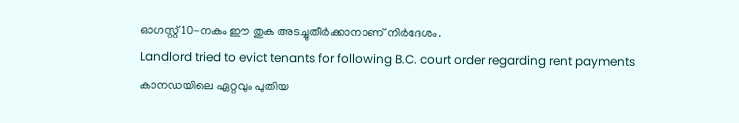ഓഗസ്റ്റ് 10-നകം ഈ തുക അടച്ചുതീർക്കാനാണ് നിർദേശം.
Landlord tried to evict tenants for following B.C. court order regarding rent payments
കാനഡയിലെ ഏറ്റവും പുതിയ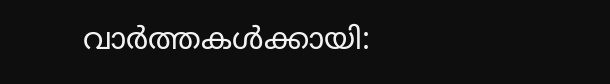വാർത്തകൾക്കായി: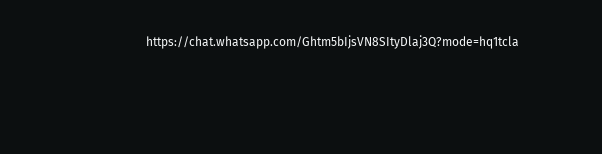https://chat.whatsapp.com/Ghtm5bIjsVN8SItyDlaj3Q?mode=hq1tcla